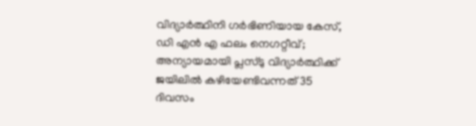വിദ്യാര്‍ത്ഥിനി ഗര്‍ഭിണിയായ കേസ്, ഡി എന്‍ എ ഫലം നെഗറ്റീവ്; അന്യായമായി പ്ലസ്ടു വിദ്യാര്‍ത്ഥിക്ക് ജയിലില്‍ കഴിയേണ്ടിവന്നത് 35 ദിവസം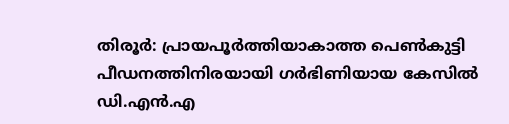തിരൂര്‍: പ്രായപൂര്‍ത്തിയാകാത്ത പെണ്‍കുട്ടി പീഡനത്തിനിരയായി ഗര്‍ഭിണിയായ കേസില്‍ ഡി.എന്‍.എ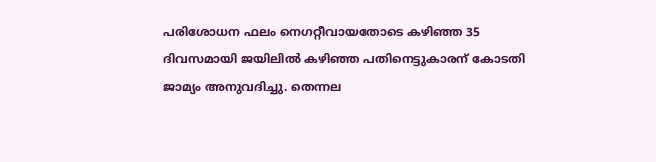പരിശോധന ഫലം നെഗറ്റീവായതോടെ കഴിഞ്ഞ 35 ദിവസമായി ജയിലില്‍ കഴിഞ്ഞ പതിനെട്ടുകാരന് കോടതി ജാമ്യം അനുവദിച്ചു. തെന്നല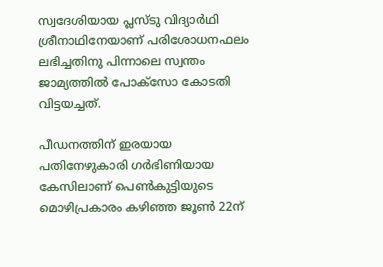സ്വദേശിയായ പ്ലസ്ടു വിദ്യാര്‍ഥി ശ്രീനാഥിനേയാണ് പരിശോധനഫലം ലഭിച്ചതിനു പിന്നാലെ സ്വന്തം ജാമ്യത്തില്‍ പോക്‌സോ കോടതി വിട്ടയച്ചത്.

പീഡനത്തിന് ഇരയായ പതിനേഴുകാരി ഗര്‍ഭിണിയായ കേസിലാണ് പെണ്‍കുട്ടിയുടെ മൊഴിപ്രകാരം കഴിഞ്ഞ ജൂണ്‍ 22ന്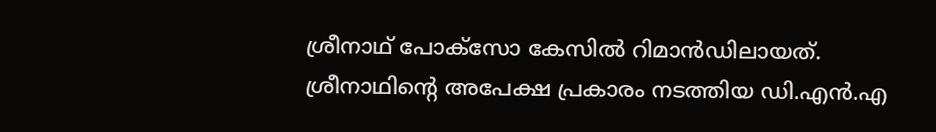ശ്രീനാഥ് പോക്‌സോ കേസില്‍ റിമാന്‍ഡിലായത്. ശ്രീനാഥിന്റെ അപേക്ഷ പ്രകാരം നടത്തിയ ഡി.എന്‍.എ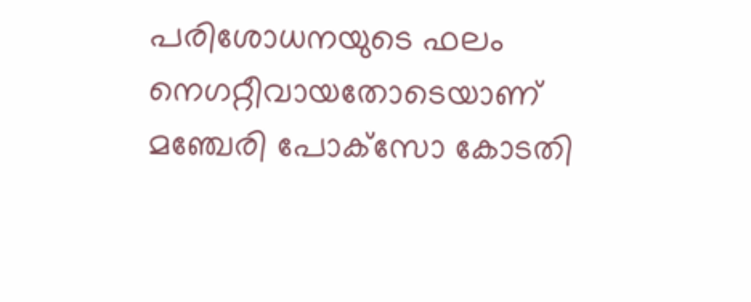പരിശോധനയുടെ ഫലം നെഗറ്റീവായതോടെയാണ് മഞ്ചേരി പോക്‌സോ കോടതി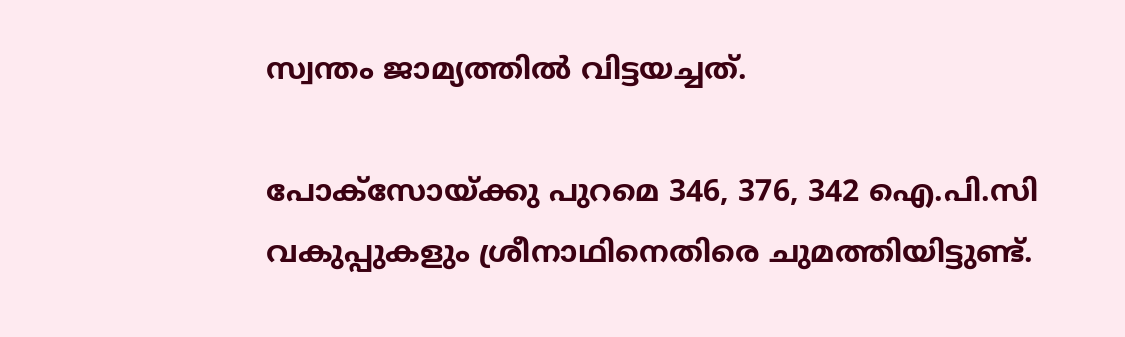സ്വന്തം ജാമ്യത്തില്‍ വിട്ടയച്ചത്.

പോക്‌സോയ്ക്കു പുറമെ 346, 376, 342 ഐ.പി.സി വകുപ്പുകളും ശ്രീനാഥിനെതിരെ ചുമത്തിയിട്ടുണ്ട്.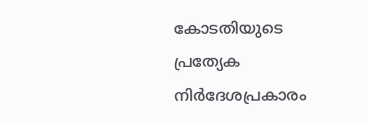കോടതിയുടെ പ്രത്യേക നിര്‍ദേശപ്രകാരം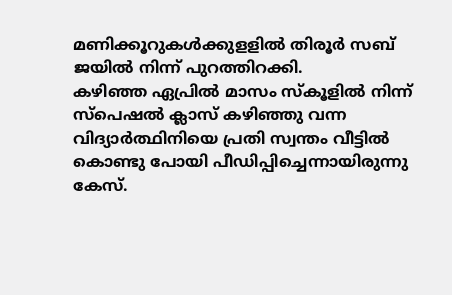മണിക്കൂറുകള്‍ക്കുളളില്‍ തിരൂര്‍ സബ് ജയില്‍ നിന്ന് പുറത്തിറക്കി.
കഴിഞ്ഞ ഏപ്രില്‍ മാസം സ്‌കൂളില്‍ നിന്ന് സ്പെഷല്‍ ക്ലാസ് കഴിഞ്ഞു വന്ന വിദ്യാര്‍ത്ഥിനിയെ പ്രതി സ്വന്തം വീട്ടില്‍ കൊണ്ടു പോയി പീഡിപ്പിച്ചെന്നായിരുന്നു കേസ്.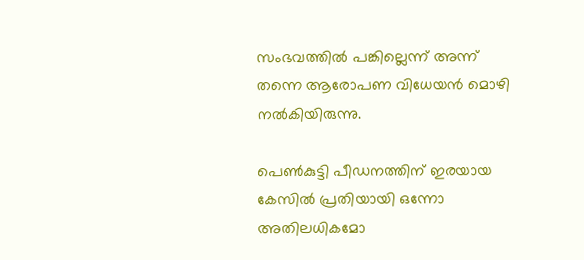സംഭവത്തില്‍ പങ്കില്ലെന്ന് അന്ന് തന്നെ ആരോപണ വിധേയന്‍ മൊഴി നല്‍കിയിരുന്നു.

പെണ്‍കുട്ടി പീഡനത്തിന് ഇരയായ കേസില്‍ പ്രതിയായി ഒന്നോ അതിലധികമോ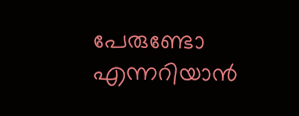പേരുണ്ടോ എന്നറിയാന്‍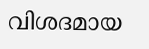വിശദമായ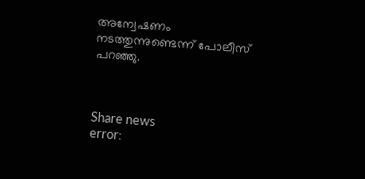അന്വേഷണം നടത്തുന്നുണ്ടെന്ന് പോലീസ് പറഞ്ഞു.



Share news
error: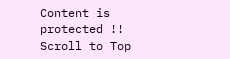Content is protected !!
Scroll to Top